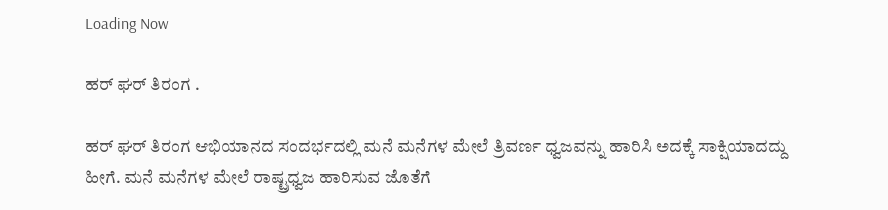Loading Now

ಹರ್ ಘರ್ ತಿರಂಗ .

ಹರ್ ಘರ್ ತಿರಂಗ ಆಭಿಯಾನದ ಸಂದರ್ಭದಲ್ಲಿ ಮನೆ ಮನೆಗಳ ಮೇಲೆ ತ್ರಿವರ್ಣ ಧ್ವಜವನ್ನು ಹಾರಿಸಿ ಅದಕ್ಕೆ ಸಾಕ್ಷಿಯಾದದ್ದು ಹೀಗೆ. ಮನೆ ಮನೆಗಳ ಮೇಲೆ ರಾಷ್ಟ್ರಧ್ವಜ ಹಾರಿಸುವ ಜೊತೆಗೆ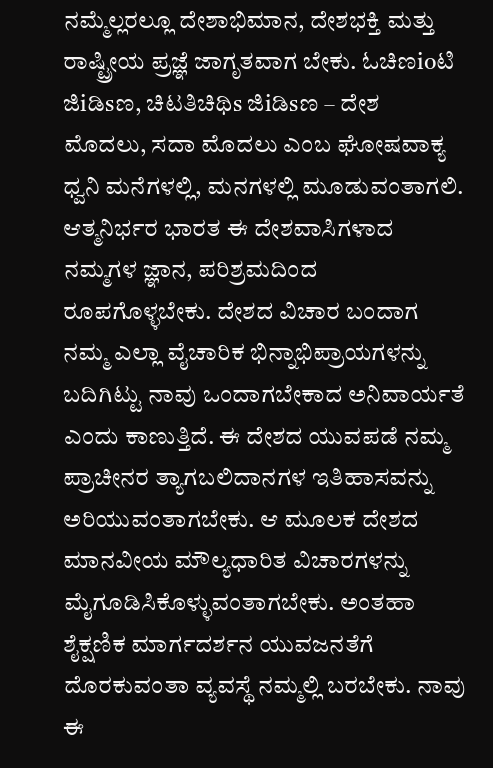ನಮ್ಮೆಲ್ಲರಲ್ಲೂ ದೇಶಾಭಿಮಾನ, ದೇಶಭಕ್ತಿ ಮತ್ತು ರಾಷ್ಟ್ರೀಯ ಪ್ರಜ್ಞೆ ಜಾಗೃತವಾಗ ಬೇಕು. ಓಚಿಣioಟಿ ಜಿiಡಿsಣ, ಚಿಟತಿಚಿಥಿs ಜಿiಡಿsಣ – ದೇಶ ಮೊದಲು, ಸದಾ ಮೊದಲು ಎಂಬ ಘೋಷವಾಕ್ಯ ಧ್ವನಿ ಮನೆಗಳಲ್ಲಿ, ಮನಗಳಲ್ಲಿ ಮೂಡುವಂತಾಗಲಿ. ಆತ್ಮನಿರ್ಭರ ಭಾರತ ಈ ದೇಶವಾಸಿಗಳಾದ ನಮ್ಮಗಳ ಜ್ಞಾನ, ಪರಿಶ್ರಮದಿಂದ ರೂಪಗೊಳ್ಳಬೇಕು. ದೇಶದ ವಿಚಾರ ಬಂದಾಗ ನಮ್ಮ ಎಲ್ಲಾ ವೈಚಾರಿಕ ಭಿನ್ನಾಭಿಪ್ರಾಯಗಳನ್ನು ಬದಿಗಿಟ್ಟು ನಾವು ಒಂದಾಗಬೇಕಾದ ಅನಿವಾರ್ಯತೆ ಎಂದು ಕಾಣುತ್ತಿದೆ. ಈ ದೇಶದ ಯುವಪಡೆ ನಮ್ಮ ಪ್ರಾಚೀನರ ತ್ಯಾಗಬಲಿದಾನಗಳ ಇತಿಹಾಸವನ್ನು ಅರಿಯುವಂತಾಗಬೇಕು. ಆ ಮೂಲಕ ದೇಶದ ಮಾನವೀಯ ಮೌಲ್ಯಧಾರಿತ ವಿಚಾರಗಳನ್ನು ಮೈಗೂಡಿಸಿಕೊಳ್ಳುವಂತಾಗಬೇಕು. ಅಂತಹಾ ಶೈಕ್ಷಣಿಕ ಮಾರ್ಗದರ್ಶನ ಯುವಜನತೆಗೆ ದೊರಕುವಂತಾ ವ್ಯವಸ್ಥೆ ನಮ್ಮಲ್ಲಿ ಬರಬೇಕು. ನಾವು ಈ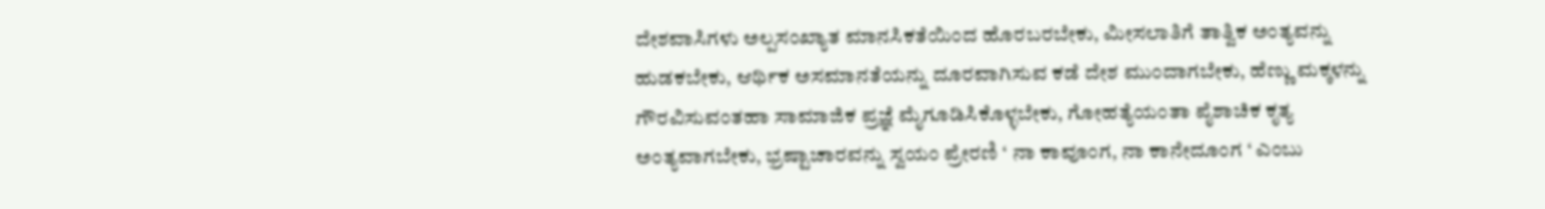ದೇಶವಾಸಿಗಳು ಅಲ್ಪಸಂಖ್ಯಾತ ಮಾನಸಿಕತೆಯಿಂದ ಹೊರಬರಬೇಕು, ಮೀಸಲಾತಿಗೆ ತಾತ್ವಿಕ ಅಂತ್ಯವನ್ನು ಹುಡಕಬೇಕು, ಆರ್ಥಿಕ ಅಸಮಾನತೆಯನ್ನು ದೂರವಾಗಿಸುವ ಕಡೆ ದೇಶ ಮುಂದಾಗಬೇಕು, ಹೆಣ್ಣು ಮಕ್ಕಳನ್ನು ಗೌರವಿಸುವಂತಹಾ ಸಾಮಾಜಿಕ ಪ್ರಜ್ಞೆ ಮೈಗೂಡಿಸಿಕೊಳ್ಳಬೇಕು, ಗೋಹತ್ಯೆಯಂತಾ ಪೈಶಾಚಿಕ ಕೃತ್ಯ ಅಂತ್ಯವಾಗಬೇಕು, ಭ್ರಷ್ಟಾಚಾರವನ್ನು ಸ್ವಯಂ ಪ್ರೇರಣಿ ‘ ನಾ ಕಾವೂಂಗ, ನಾ ಕಾನೇದೂಂಗ ‘ ಎಂಬು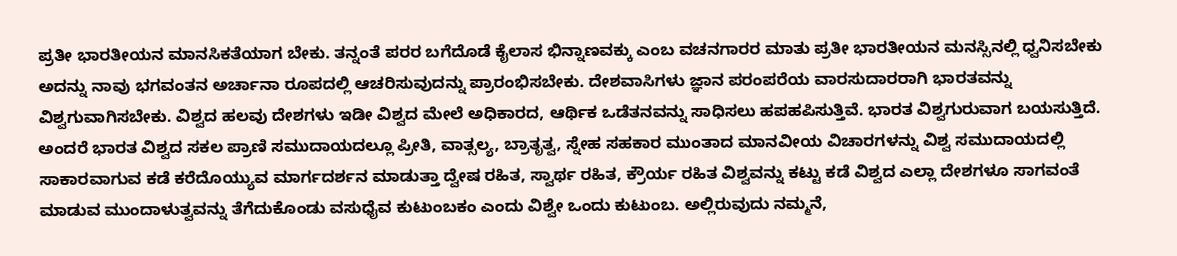ಪ್ರತೀ ಭಾರತೀಯನ ಮಾನಸಿಕತೆಯಾಗ ಬೇಕು. ತನ್ನಂತೆ ಪರರ ಬಗೆದೊಡೆ ಕೈಲಾಸ ಭಿನ್ನಾಣವಕ್ಕು ಎಂಬ ವಚನಗಾರರ ಮಾತು ಪ್ರತೀ ಭಾರತೀಯನ ಮನಸ್ಸಿನಲ್ಲಿ ಧ್ವನಿಸಬೇಕು ಅದನ್ನು ನಾವು ಭಗವಂತನ ಅರ್ಚಾನಾ ರೂಪದಲ್ಲಿ ಆಚರಿಸುವುದನ್ನು ಪ್ರಾರಂಭಿಸಬೇಕು. ದೇಶವಾಸಿಗಳು ಜ್ಞಾನ ಪರಂಪರೆಯ ವಾರಸುದಾರರಾಗಿ ಭಾರತವನ್ನು ವಿಶ್ವಗುವಾಗಿಸಬೇಕು. ವಿಶ್ವದ ಹಲವು ದೇಶಗಳು ಇಡೀ ವಿಶ್ವದ ಮೇಲೆ ಅಧಿಕಾರದ, ಆರ್ಥಿಕ ಒಡೆತನವನ್ನು ಸಾಧಿಸಲು ಹಪಹಪಿಸುತ್ತಿವೆ. ಭಾರತ ವಿಶ್ವಗುರುವಾಗ ಬಯಸುತ್ತಿದೆ. ಅಂದರೆ ಭಾರತ ವಿಶ್ವದ ಸಕಲ ಪ್ರಾಣಿ ಸಮುದಾಯದಲ್ಲೂ ಪ್ರೀತಿ, ವಾತ್ಸಲ್ಯ, ಬ್ರಾತೃತ್ವ, ಸ್ನೇಹ ಸಹಕಾರ ಮುಂತಾದ ಮಾನವೀಯ ವಿಚಾರಗಳನ್ನು ವಿಶ್ವ ಸಮುದಾಯದಲ್ಲಿ ಸಾಕಾರವಾಗುವ ಕಡೆ ಕರೆದೊಯ್ಯುವ ಮಾರ್ಗದರ್ಶನ ಮಾಡುತ್ತಾ ದ್ವೇಷ ರಹಿತ, ಸ್ವಾರ್ಥ ರಹಿತ, ಕ್ರೌರ್ಯ ರಹಿತ ವಿಶ್ವವನ್ನು ಕಟ್ಟು ಕಡೆ ವಿಶ್ವದ ಎಲ್ಲಾ ದೇಶಗಳೂ ಸಾಗವಂತೆ ಮಾಡುವ ಮುಂದಾಳುತ್ವವನ್ನು ತೆಗೆದುಕೊಂಡು ವಸುಧೈವ ಕುಟುಂಬಕಂ ಎಂದು ವಿಶ್ವೇ ಒಂದು ಕುಟುಂಬ. ಅಲ್ಲಿರುವುದು ನಮ್ಮನೆ,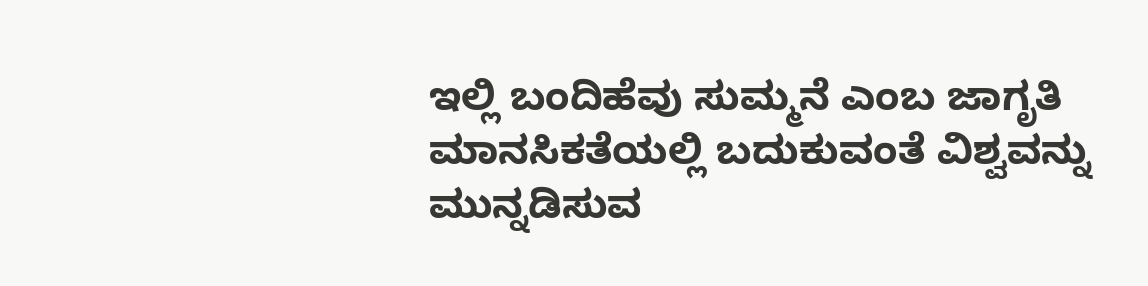ಇಲ್ಲಿ ಬಂದಿಹೆವು ಸುಮ್ಮನೆ ಎಂಬ ಜಾಗೃತಿ ಮಾನಸಿಕತೆಯಲ್ಲಿ ಬದುಕುವಂತೆ ವಿಶ್ವವನ್ನು ಮುನ್ನಡಿಸುವ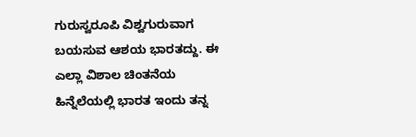ಗುರುಸ್ವರೂಪಿ ವಿಶ್ವಗುರುವಾಗ ಬಯಸುವ ಆಶಯ ಭಾರತದ್ದು. ಈ ಎಲ್ಲಾ ವಿಶಾಲ ಚಿಂತನೆಯ ಹಿನ್ನೆಲೆಯಲ್ಲಿ ಭಾರತ ಇಂದು ತನ್ನ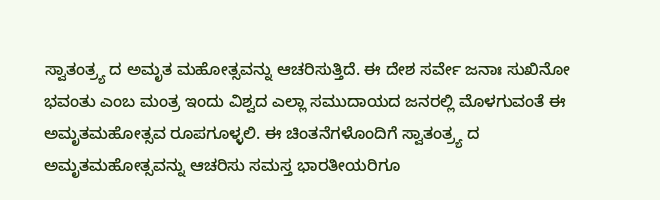ಸ್ವಾತಂತ್ರ್ಯ ದ ಅಮೃತ ಮಹೋತ್ಸವನ್ನು ಆಚರಿಸುತ್ತಿದೆ. ಈ ದೇಶ ಸರ್ವೇ ಜನಾಃ ಸುಖಿನೋ ಭವಂತು ಎಂಬ ಮಂತ್ರ ಇಂದು ವಿಶ್ವದ ಎಲ್ಲಾ ಸಮುದಾಯದ ಜನರಲ್ಲಿ ಮೊಳಗುವಂತೆ ಈ ಅಮೃತಮಹೋತ್ಸವ ರೂಪಗೂಳ್ಳಲಿ. ಈ ಚಿಂತನೆಗಳೊಂದಿಗೆ ಸ್ವಾತಂತ್ರ್ಯ ದ ಅಮೃತಮಹೋತ್ಸವನ್ನು ಆಚರಿಸು ಸಮಸ್ತ ಭಾರತೀಯರಿಗೂ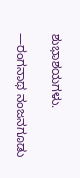ಶುಭಾಶಯಗಳು.

—ರಂಗನಾಥ ನಂಜನಗೂಡು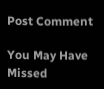Post Comment

You May Have Missed